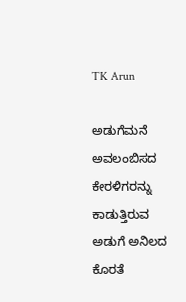TK Arun

ಅಡುಗೆಮನೆ ಅವಲಂಬಿಸದ ಕೇರಳಿಗರನ್ನು ಕಾಡುತ್ತಿರುವ ಅಡುಗೆ ಅನಿಲದ ಕೊರತೆ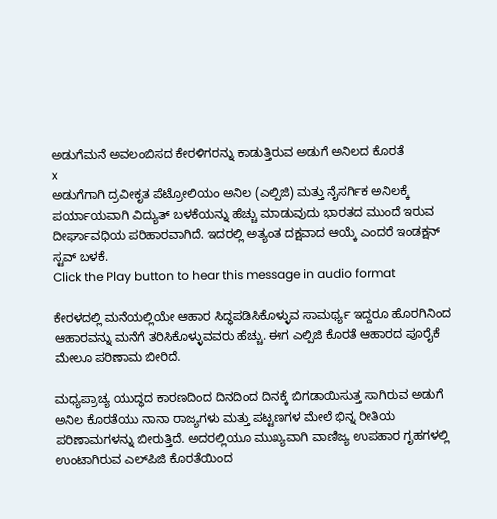ಅಡುಗೆಮನೆ ಅವಲಂಬಿಸದ ಕೇರಳಿಗರನ್ನು ಕಾಡುತ್ತಿರುವ ಅಡುಗೆ ಅನಿಲದ ಕೊರತೆ
x
ಅಡುಗೆಗಾಗಿ ದ್ರವೀಕೃತ ಪೆಟ್ರೋಲಿಯಂ ಅನಿಲ (ಎಲ್ಪಿಜಿ) ಮತ್ತು ನೈಸರ್ಗಿಕ ಅನಿಲಕ್ಕೆ ಪರ್ಯಾಯವಾಗಿ ವಿದ್ಯುತ್ ಬಳಕೆಯನ್ನು ಹೆಚ್ಚು ಮಾಡುವುದು ಭಾರತದ ಮುಂದೆ ಇರುವ ದೀರ್ಘಾವಧಿಯ ಪರಿಹಾರವಾಗಿದೆ. ಇದರಲ್ಲಿ ಅತ್ಯಂತ ದಕ್ಷವಾದ ಆಯ್ಕೆ ಎಂದರೆ ಇಂಡಕ್ಷನ್ ಸ್ಟವ್ ಬಳಕೆ.
Click the Play button to hear this message in audio format

ಕೇರಳದಲ್ಲಿ ಮನೆಯಲ್ಲಿಯೇ ಆಹಾರ ಸಿದ್ಧಪಡಿಸಿಕೊಳ್ಳುವ ಸಾಮರ್ಥ್ಯ ಇದ್ದರೂ ಹೊರಗಿನಿಂದ ಆಹಾರವನ್ನು ಮನೆಗೆ ತರಿಸಿಕೊಳ್ಳುವವರು ಹೆಚ್ಚು. ಈಗ ಎಲ್ಪಿಜಿ ಕೊರತೆ ಆಹಾರದ ಪೂರೈಕೆ ಮೇಲೂ ಪರಿಣಾಮ ಬೀರಿದೆ.

ಮಧ್ಯಪ್ರಾಚ್ಯ ಯುದ್ಧದ ಕಾರಣದಿಂದ ದಿನದಿಂದ ದಿನಕ್ಕೆ ಬಿಗಡಾಯಿಸುತ್ತ ಸಾಗಿರುವ ಅಡುಗೆ ಅನಿಲ ಕೊರತೆಯು ನಾನಾ ರಾಜ್ಯಗಳು ಮತ್ತು ಪಟ್ಟಣಗಳ ಮೇಲೆ ಭಿನ್ನ ರೀತಿಯ ಪರಿಣಾಮಗಳನ್ನು ಬೀರುತ್ತಿದೆ. ಅದರಲ್ಲಿಯೂ ಮುಖ್ಯವಾಗಿ ವಾಣಿಜ್ಯ ಉಪಹಾರ ಗೃಹಗಳಲ್ಲಿ ಉಂಟಾಗಿರುವ ಎಲ್‌ಪಿಜಿ ಕೊರತೆಯಿಂದ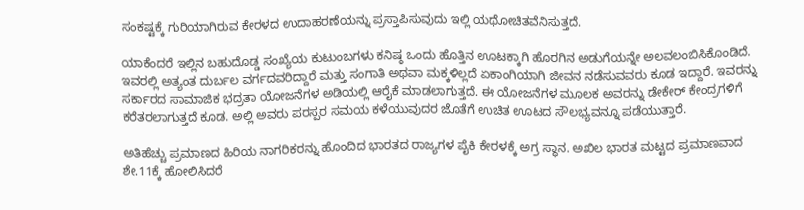ಸಂಕಷ್ಟಕ್ಕೆ ಗುರಿಯಾಗಿರುವ ಕೇರಳದ ಉದಾಹರಣೆಯನ್ನು ಪ್ರಸ್ತಾಪಿಸುವುದು ಇಲ್ಲಿ ಯಥೋಚಿತವೆನಿಸುತ್ತದೆ.

ಯಾಕೆಂದರೆ ಇಲ್ಲಿನ ಬಹುದೊಡ್ಡ ಸಂಖ್ಯೆಯ ಕುಟುಂಬಗಳು ಕನಿಷ್ಠ ಒಂದು ಹೊತ್ತಿನ ಊಟಕ್ಕಾಗಿ ಹೊರಗಿನ ಅಡುಗೆಯನ್ನೇ ಅಲವಲಂಬಿಸಿಕೊಂಡಿದೆ. ಇವರಲ್ಲಿ ಅತ್ಯಂತ ದುರ್ಬಲ ವರ್ಗದವರಿದ್ದಾರೆ ಮತ್ತು ಸಂಗಾತಿ ಅಥವಾ ಮಕ್ಕಳಿಲ್ಲದೆ ಏಕಾಂಗಿಯಾಗಿ ಜೀವನ ನಡೆಸುವವರು ಕೂಡ ಇದ್ದಾರೆ. ಇವರನ್ನು ಸರ್ಕಾರದ ಸಾಮಾಜಿಕ ಭದ್ರತಾ ಯೋಜನೆಗಳ ಅಡಿಯಲ್ಲಿ ಆರೈಕೆ ಮಾಡಲಾಗುತ್ತದೆ. ಈ ಯೋಜನೆಗಳ ಮೂಲಕ ಅವರನ್ನು ಡೇಕೇರ್ ಕೇಂದ್ರಗಳಿಗೆ ಕರೆತರಲಾಗುತ್ತದೆ ಕೂಡ. ಅಲ್ಲಿ ಅವರು ಪರಸ್ಪರ ಸಮಯ ಕಳೆಯುವುದರ ಜೊತೆಗೆ ಉಚಿತ ಊಟದ ಸೌಲಭ್ಯವನ್ನೂ ಪಡೆಯುತ್ತಾರೆ.

ಅತಿಹೆಚ್ಚು ಪ್ರಮಾಣದ ಹಿರಿಯ ನಾಗರಿಕರನ್ನು ಹೊಂದಿದ ಭಾರತದ ರಾಜ್ಯಗಳ ಪೈಕಿ ಕೇರಳಕ್ಕೆ ಅಗ್ರ ಸ್ಥಾನ. ಅಖಿಲ ಭಾರತ ಮಟ್ಟದ ಪ್ರಮಾಣವಾದ ಶೇ.11ಕ್ಕೆ ಹೋಲಿಸಿದರೆ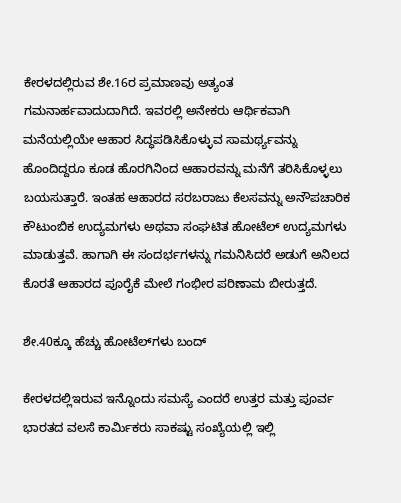ಕೇರಳದಲ್ಲಿರುವ ಶೇ.16ರ ಪ್ರಮಾಣವು ಅತ್ಯಂತ ಗಮನಾರ್ಹವಾದುದಾಗಿದೆ. ಇವರಲ್ಲಿ ಅನೇಕರು ಆರ್ಥಿಕವಾಗಿ ಮನೆಯಲ್ಲಿಯೇ ಆಹಾರ ಸಿದ್ಧಪಡಿಸಿಕೊಳ್ಳುವ ಸಾಮರ್ಥ್ಯವನ್ನು ಹೊಂದಿದ್ದರೂ ಕೂಡ ಹೊರಗಿನಿಂದ ಆಹಾರವನ್ನು ಮನೆಗೆ ತರಿಸಿಕೊಳ್ಳಲು ಬಯಸುತ್ತಾರೆ. ಇಂತಹ ಆಹಾರದ ಸರಬರಾಜು ಕೆಲಸವನ್ನು ಅನೌಪಚಾರಿಕ ಕೌಟುಂಬಿಕ ಉದ್ಯಮಗಳು ಅಥವಾ ಸಂಘಟಿತ ಹೋಟೆಲ್ ಉದ್ಯಮಗಳು ಮಾಡುತ್ತವೆ. ಹಾಗಾಗಿ ಈ ಸಂದರ್ಭಗಳನ್ನು ಗಮನಿಸಿದರೆ ಅಡುಗೆ ಅನಿಲದ ಕೊರತೆ ಆಹಾರದ ಪೂರೈಕೆ ಮೇಲೆ ಗಂಭೀರ ಪರಿಣಾಮ ಬೀರುತ್ತದೆ.

ಶೇ.40ಕ್ಕೂ ಹೆಚ್ಚು ಹೋಟೆಲ್‌ಗಳು ಬಂದ್

ಕೇರಳದಲ್ಲಿಇರುವ ಇನ್ನೊಂದು ಸಮಸ್ಯೆ ಎಂದರೆ ಉತ್ತರ ಮತ್ತು ಪೂರ್ವ ಭಾರತದ ವಲಸೆ ಕಾರ್ಮಿಕರು ಸಾಕಷ್ಟು ಸಂಖ್ಯೆಯಲ್ಲಿ ಇಲ್ಲಿ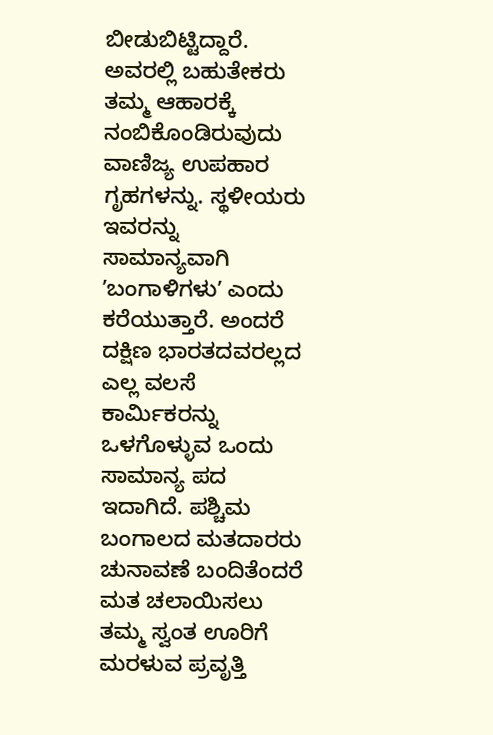ಬೀಡುಬಿಟ್ಟಿದ್ದಾರೆ. ಅವರಲ್ಲಿ ಬಹುತೇಕರು ತಮ್ಮ ಆಹಾರಕ್ಕೆ ನಂಬಿಕೊಂಡಿರುವುದು ವಾಣಿಜ್ಯ ಉಪಹಾರ ಗೃಹಗಳನ್ನು. ಸ್ಥಳೀಯರು ಇವರನ್ನು ಸಾಮಾನ್ಯವಾಗಿ ʼಬಂಗಾಳಿಗಳುʼ ಎಂದು ಕರೆಯುತ್ತಾರೆ. ಅಂದರೆ ದಕ್ಷಿಣ ಭಾರತದವರಲ್ಲದ ಎಲ್ಲ ವಲಸೆ ಕಾರ್ಮಿಕರನ್ನು ಒಳಗೊಳ್ಳುವ ಒಂದು ಸಾಮಾನ್ಯ ಪದ ಇದಾಗಿದೆ. ಪಶ್ಚಿಮ ಬಂಗಾಲದ ಮತದಾರರು ಚುನಾವಣೆ ಬಂದಿತೆಂದರೆ ಮತ ಚಲಾಯಿಸಲು ತಮ್ಮ ಸ್ವಂತ ಊರಿಗೆ ಮರಳುವ ಪ್ರವೃತ್ತಿ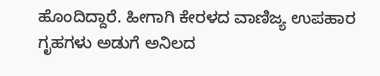ಹೊಂದಿದ್ದಾರೆ. ಹೀಗಾಗಿ ಕೇರಳದ ವಾಣಿಜ್ಯ ಉಪಹಾರ ಗೃಹಗಳು ಅಡುಗೆ ಅನಿಲದ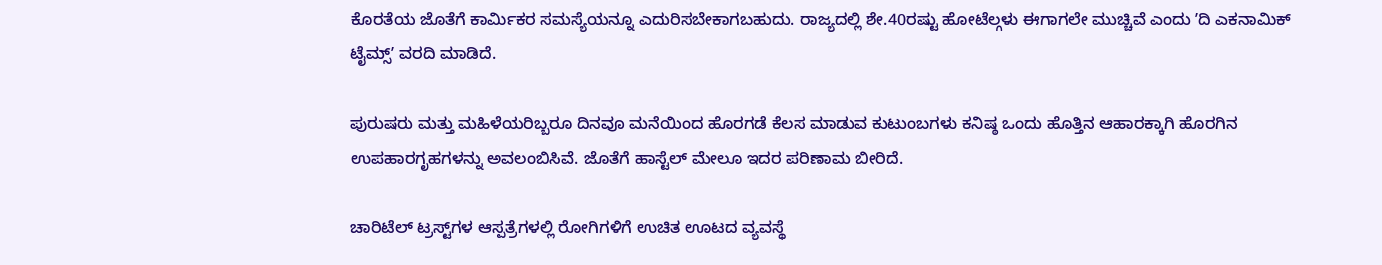ಕೊರತೆಯ ಜೊತೆಗೆ ಕಾರ್ಮಿಕರ ಸಮಸ್ಯೆಯನ್ನೂ ಎದುರಿಸಬೇಕಾಗಬಹುದು. ರಾಜ್ಯದಲ್ಲಿ ಶೇ.40ರಷ್ಟು ಹೋಟೆಲ್ಗಳು ಈಗಾಗಲೇ ಮುಚ್ಚಿವೆ ಎಂದು ʼದಿ ಎಕನಾಮಿಕ್ ಟೈಮ್ಸ್ʼ ವರದಿ ಮಾಡಿದೆ.

ಪುರುಷರು ಮತ್ತು ಮಹಿಳೆಯರಿಬ್ಬರೂ ದಿನವೂ ಮನೆಯಿಂದ ಹೊರಗಡೆ ಕೆಲಸ ಮಾಡುವ ಕುಟುಂಬಗಳು ಕನಿಷ್ಠ ಒಂದು ಹೊತ್ತಿನ ಆಹಾರಕ್ಕಾಗಿ ಹೊರಗಿನ ಉಪಹಾರಗೃಹಗಳನ್ನು ಅವಲಂಬಿಸಿವೆ. ಜೊತೆಗೆ ಹಾಸ್ಟೆಲ್ ಮೇಲೂ ಇದರ ಪರಿಣಾಮ ಬೀರಿದೆ.

ಚಾರಿಟೆಲ್ ಟ್ರಸ್ಟ್‌ಗಳ ಆಸ್ಪತ್ರೆಗಳಲ್ಲಿ ರೋಗಿಗಳಿಗೆ ಉಚಿತ ಊಟದ ವ್ಯವಸ್ಥೆ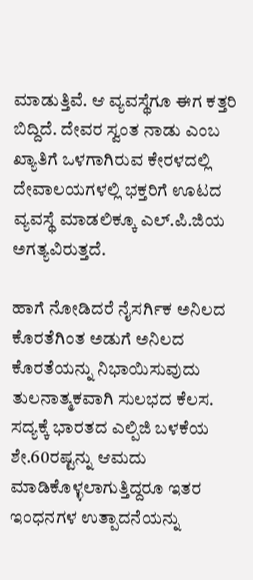ಮಾಡುತ್ತಿವೆ. ಆ ವ್ಯವಸ್ಥೆಗೂ ಈಗ ಕತ್ತರಿ ಬಿದ್ದಿದೆ. ದೇವರ ಸ್ವಂತ ನಾಡು ಎಂಬ ಖ್ಯಾತಿಗೆ ಒಳಗಾಗಿರುವ ಕೇರಳದಲ್ಲಿ ದೇವಾಲಯಗಳಲ್ಲಿ ಭಕ್ತರಿಗೆ ಊಟದ ವ್ಯವಸ್ಥೆ ಮಾಡಲಿಕ್ಕೂ ಎಲ್.ಪಿ.ಜಿಯ ಅಗತ್ಯವಿರುತ್ತದೆ.

ಹಾಗೆ ನೋಡಿದರೆ ನೈಸರ್ಗಿಕ ಅನಿಲದ ಕೊರತೆಗಿಂತ ಅಡುಗೆ ಅನಿಲದ ಕೊರತೆಯನ್ನು ನಿಭಾಯಿಸುವುದು ತುಲನಾತ್ಮಕವಾಗಿ ಸುಲಭದ ಕೆಲಸ. ಸದ್ಯಕ್ಕೆ ಭಾರತದ ಎಲ್ಪಿಜಿ ಬಳಕೆಯ ಶೇ.60ರಷ್ಟನ್ನು ಆಮದು ಮಾಡಿಕೊಳ್ಳಲಾಗುತ್ತಿದ್ದರೂ ಇತರ ಇಂಧನಗಳ ಉತ್ಪಾದನೆಯನ್ನು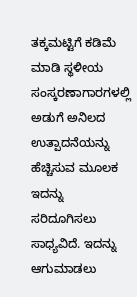ತಕ್ಕಮಟ್ಟಿಗೆ ಕಡಿಮೆ ಮಾಡಿ ಸ್ಥಳೀಯ ಸಂಸ್ಕರಣಾಗಾರಗಳಲ್ಲಿ ಅಡುಗೆ ಅನಿಲದ ಉತ್ಪಾದನೆಯನ್ನು ಹೆಚ್ಚಿಸುವ ಮೂಲಕ ಇದನ್ನು ಸರಿದೂಗಿಸಲು ಸಾಧ್ಯವಿದೆ. ಇದನ್ನು ಆಗುಮಾಡಲು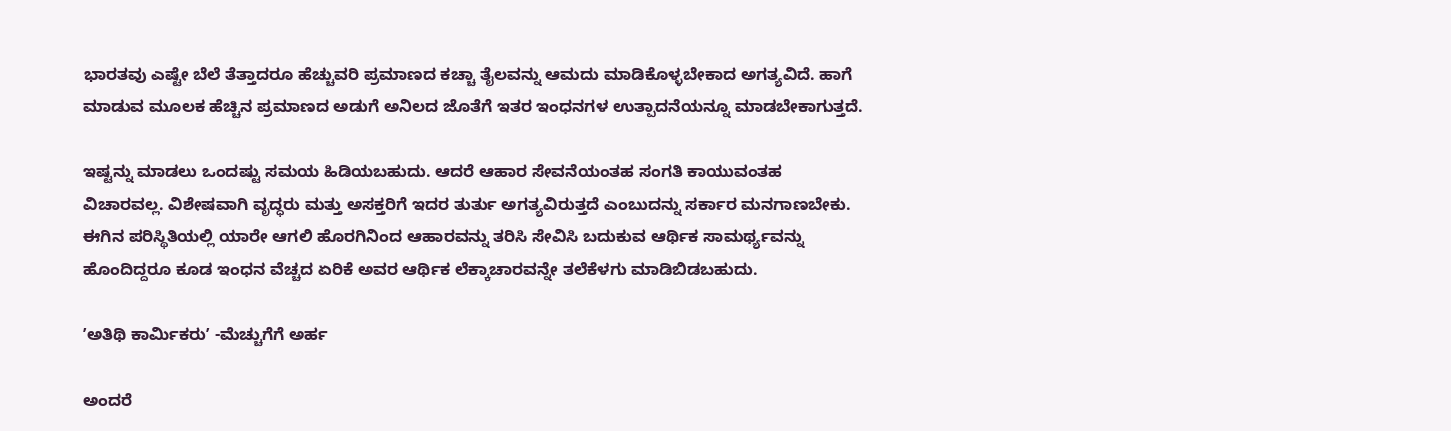ಭಾರತವು ಎಷ್ಟೇ ಬೆಲೆ ತೆತ್ತಾದರೂ ಹೆಚ್ಚುವರಿ ಪ್ರಮಾಣದ ಕಚ್ಚಾ ತೈಲವನ್ನು ಆಮದು ಮಾಡಿಕೊಳ್ಳಬೇಕಾದ ಅಗತ್ಯವಿದೆ. ಹಾಗೆ ಮಾಡುವ ಮೂಲಕ ಹೆಚ್ಚಿನ ಪ್ರಮಾಣದ ಅಡುಗೆ ಅನಿಲದ ಜೊತೆಗೆ ಇತರ ಇಂಧನಗಳ ಉತ್ಪಾದನೆಯನ್ನೂ ಮಾಡಬೇಕಾಗುತ್ತದೆ.

ಇಷ್ಟನ್ನು ಮಾಡಲು ಒಂದಷ್ಟು ಸಮಯ ಹಿಡಿಯಬಹುದು. ಆದರೆ ಆಹಾರ ಸೇವನೆಯಂತಹ ಸಂಗತಿ ಕಾಯುವಂತಹ ವಿಚಾರವಲ್ಲ. ವಿಶೇಷವಾಗಿ ವೃದ್ಧರು ಮತ್ತು ಅಸಕ್ತರಿಗೆ ಇದರ ತುರ್ತು ಅಗತ್ಯವಿರುತ್ತದೆ ಎಂಬುದನ್ನು ಸರ್ಕಾರ ಮನಗಾಣಬೇಕು. ಈಗಿನ ಪರಿಸ್ಥಿತಿಯಲ್ಲಿ ಯಾರೇ ಆಗಲಿ ಹೊರಗಿನಿಂದ ಆಹಾರವನ್ನು ತರಿಸಿ ಸೇವಿಸಿ ಬದುಕುವ ಆರ್ಥಿಕ ಸಾಮರ್ಥ್ಯವನ್ನು ಹೊಂದಿದ್ದರೂ ಕೂಡ ಇಂಧನ ವೆಚ್ಚದ ಏರಿಕೆ ಅವರ ಆರ್ಥಿಕ ಲೆಕ್ಕಾಚಾರವನ್ನೇ ತಲೆಕೆಳಗು ಮಾಡಿಬಿಡಬಹುದು.

ʼಅತಿಥಿ ಕಾರ್ಮಿಕರುʼ -ಮೆಚ್ಚುಗೆಗೆ ಅರ್ಹ

ಅಂದರೆ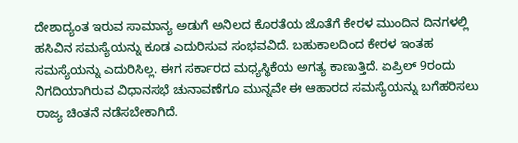ದೇಶಾದ್ಯಂತ ಇರುವ ಸಾಮಾನ್ಯ ಅಡುಗೆ ಅನಿಲದ ಕೊರತೆಯ ಜೊತೆಗೆ ಕೇರಳ ಮುಂದಿನ ದಿನಗಳಲ್ಲಿ ಹಸಿವಿನ ಸಮಸ್ಯೆಯನ್ನು ಕೂಡ ಎದುರಿಸುವ ಸಂಭವವಿದೆ. ಬಹುಕಾಲದಿಂದ ಕೇರಳ ಇಂತಹ ಸಮಸ್ಯೆಯನ್ನು ಎದುರಿಸಿಲ್ಲ. ಈಗ ಸರ್ಕಾರದ ಮಧ್ಯಸ್ಥಿಕೆಯ ಅಗತ್ಯ ಕಾಣುತ್ತಿದೆ. ಏಪ್ರಿಲ್ 9ರಂದು ನಿಗದಿಯಾಗಿರುವ ವಿಧಾನಸಭೆ ಚುನಾವಣೆಗೂ ಮುನ್ನವೇ ಈ ಆಹಾರದ ಸಮಸ್ಯೆಯನ್ನು ಬಗೆಹರಿಸಲು ರಾಜ್ಯ ಚಿಂತನೆ ನಡೆಸಬೇಕಾಗಿದೆ.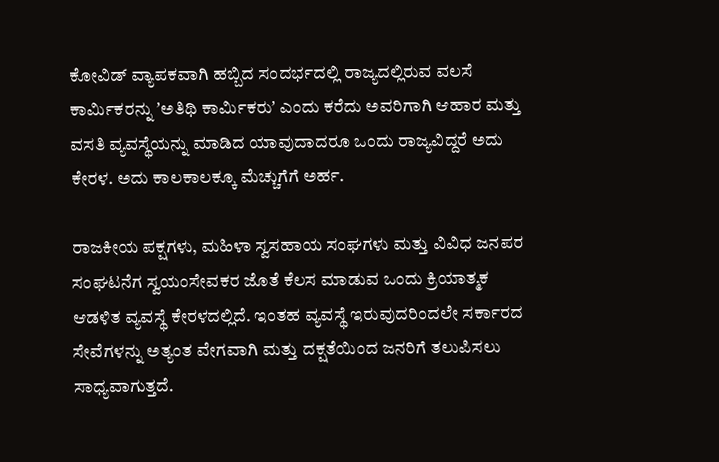ಕೋವಿಡ್ ವ್ಯಾಪಕವಾಗಿ ಹಬ್ಬಿದ ಸಂದರ್ಭದಲ್ಲಿ ರಾಜ್ಯದಲ್ಲಿರುವ ವಲಸೆ ಕಾರ್ಮಿಕರನ್ನು ʼಅತಿಥಿ ಕಾರ್ಮಿಕರುʼ ಎಂದು ಕರೆದು ಅವರಿಗಾಗಿ ಆಹಾರ ಮತ್ತು ವಸತಿ ವ್ಯವಸ್ಥೆಯನ್ನು ಮಾಡಿದ ಯಾವುದಾದರೂ ಒಂದು ರಾಜ್ಯವಿದ್ದರೆ ಅದು ಕೇರಳ. ಅದು ಕಾಲಕಾಲಕ್ಕೂ ಮೆಚ್ಚುಗೆಗೆ ಅರ್ಹ.

ರಾಜಕೀಯ ಪಕ್ಷಗಳು, ಮಹಿಳಾ ಸ್ವಸಹಾಯ ಸಂಘಗಳು ಮತ್ತು ವಿವಿಧ ಜನಪರ ಸಂಘಟನೆಗ ಸ್ವಯಂಸೇವಕರ ಜೊತೆ ಕೆಲಸ ಮಾಡುವ ಒಂದು ಕ್ರಿಯಾತ್ಮಕ ಆಡಳಿತ ವ್ಯವಸ್ಥೆ ಕೇರಳದಲ್ಲಿದೆ. ಇಂತಹ ವ್ಯವಸ್ಥೆ ಇರುವುದರಿಂದಲೇ ಸರ್ಕಾರದ ಸೇವೆಗಳನ್ನು ಅತ್ಯಂತ ವೇಗವಾಗಿ ಮತ್ತು ದಕ್ಷತೆಯಿಂದ ಜನರಿಗೆ ತಲುಪಿಸಲು ಸಾಧ್ಯವಾಗುತ್ತದೆ.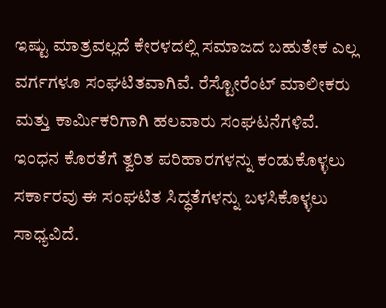ಇಷ್ಟು ಮಾತ್ರವಲ್ಲದೆ ಕೇರಳದಲ್ಲಿ ಸಮಾಜದ ಬಹುತೇಕ ಎಲ್ಲ ವರ್ಗಗಳೂ ಸಂಘಟಿತವಾಗಿವೆ. ರೆಸ್ಟೋರೆಂಟ್ ಮಾಲೀಕರು ಮತ್ತು ಕಾರ್ಮಿಕರಿಗಾಗಿ ಹಲವಾರು ಸಂಘಟನೆಗಳಿವೆ. ಇಂಧನ ಕೊರತೆಗೆ ತ್ವರಿತ ಪರಿಹಾರಗಳನ್ನು ಕಂಡುಕೊಳ್ಳಲು ಸರ್ಕಾರವು ಈ ಸಂಘಟಿತ ಸಿದ್ಧತೆಗಳನ್ನು ಬಳಸಿಕೊಳ್ಳಲು ಸಾಧ್ಯವಿದೆ.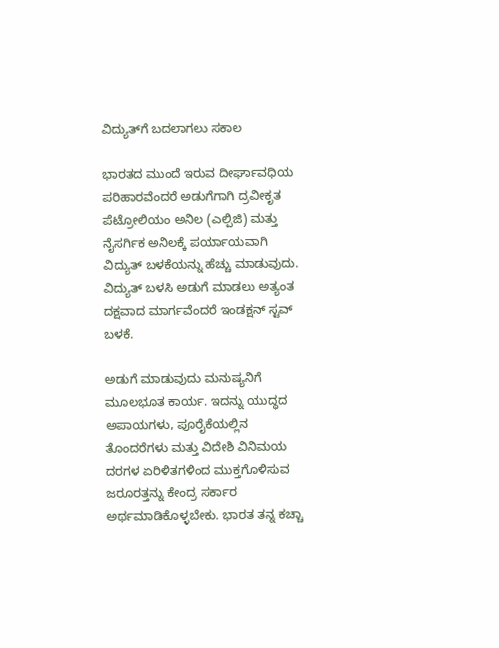ವಿದ್ಯುತ್‌ಗೆ ಬದಲಾಗಲು ಸಕಾಲ

ಭಾರತದ ಮುಂದೆ ಇರುವ ದೀರ್ಘಾವಧಿಯ ಪರಿಹಾರವೆಂದರೆ ಅಡುಗೆಗಾಗಿ ದ್ರವೀಕೃತ ಪೆಟ್ರೋಲಿಯಂ ಅನಿಲ (ಎಲ್ಪಿಜಿ) ಮತ್ತು ನೈಸರ್ಗಿಕ ಅನಿಲಕ್ಕೆ ಪರ್ಯಾಯವಾಗಿ ವಿದ್ಯುತ್ ಬಳಕೆಯನ್ನು ಹೆಚ್ಚು ಮಾಡುವುದು. ವಿದ್ಯುತ್ ಬಳಸಿ ಅಡುಗೆ ಮಾಡಲು ಅತ್ಯಂತ ದಕ್ಷವಾದ ಮಾರ್ಗವೆಂದರೆ ಇಂಡಕ್ಷನ್ ಸ್ಟವ್ ಬಳಕೆ.

ಅಡುಗೆ ಮಾಡುವುದು ಮನುಷ್ಯನಿಗೆ ಮೂಲಭೂತ ಕಾರ್ಯ. ಇದನ್ನು ಯುದ್ಧದ ಅಪಾಯಗಳು, ಪೂರೈಕೆಯಲ್ಲಿನ ತೊಂದರೆಗಳು ಮತ್ತು ವಿದೇಶಿ ವಿನಿಮಯ ದರಗಳ ಏರಿಳಿತಗಳಿಂದ ಮುಕ್ತಗೊಳಿಸುವ ಜರೂರತ್ತನ್ನು ಕೇಂದ್ರ ಸರ್ಕಾರ ಅರ್ಥಮಾಡಿಕೊಳ್ಳಬೇಕು. ಭಾರತ ತನ್ನ ಕಚ್ಚಾ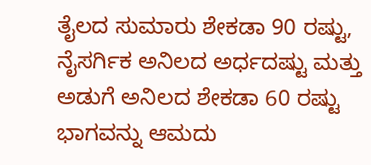ತೈಲದ ಸುಮಾರು ಶೇಕಡಾ 90 ರಷ್ಟು, ನೈಸರ್ಗಿಕ ಅನಿಲದ ಅರ್ಧದಷ್ಟು ಮತ್ತು ಅಡುಗೆ ಅನಿಲದ ಶೇಕಡಾ 60 ರಷ್ಟು ಭಾಗವನ್ನು ಆಮದು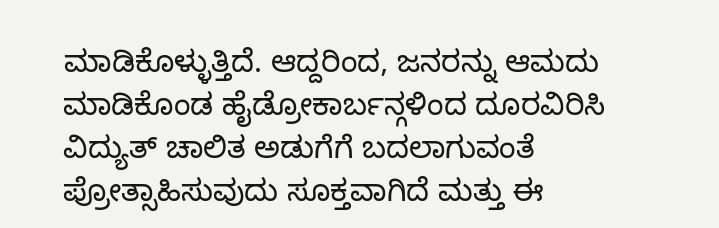ಮಾಡಿಕೊಳ್ಳುತ್ತಿದೆ. ಆದ್ದರಿಂದ, ಜನರನ್ನು ಆಮದು ಮಾಡಿಕೊಂಡ ಹೈಡ್ರೋಕಾರ್ಬನ್ಗಳಿಂದ ದೂರವಿರಿಸಿ ವಿದ್ಯುತ್ ಚಾಲಿತ ಅಡುಗೆಗೆ ಬದಲಾಗುವಂತೆ ಪ್ರೋತ್ಸಾಹಿಸುವುದು ಸೂಕ್ತವಾಗಿದೆ ಮತ್ತು ಈ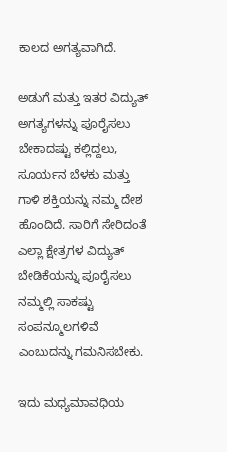ಕಾಲದ ಅಗತ್ಯವಾಗಿದೆ.

ಅಡುಗೆ ಮತ್ತು ಇತರ ವಿದ್ಯುತ್ ಅಗತ್ಯಗಳನ್ನು ಪೂರೈಸಲು ಬೇಕಾದಷ್ಟು ಕಲ್ಲಿದ್ದಲು, ಸೂರ್ಯನ ಬೆಳಕು ಮತ್ತು ಗಾಳಿ ಶಕ್ತಿಯನ್ನು ನಮ್ಮ ದೇಶ ಹೊಂದಿದೆ. ಸಾರಿಗೆ ಸೇರಿದಂತೆ ಎಲ್ಲಾ ಕ್ಷೇತ್ರಗಳ ವಿದ್ಯುತ್ ಬೇಡಿಕೆಯನ್ನು ಪೂರೈಸಲು ನಮ್ಮಲ್ಲಿ ಸಾಕಷ್ಟು ಸಂಪನ್ಮೂಲಗಳಿವೆ ಎಂಬುದನ್ನು ಗಮನಿಸಬೇಕು.

ಇದು ಮಧ್ಯಮಾವಧಿಯ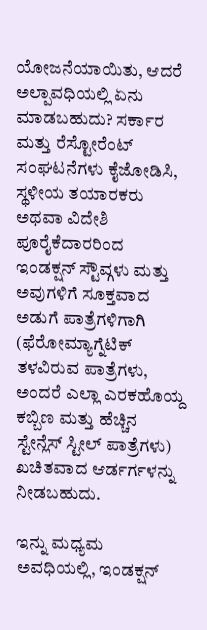ಯೋಜನೆಯಾಯಿತು, ಆದರೆ ಅಲ್ಪಾವಧಿಯಲ್ಲಿ ಏನು ಮಾಡಬಹುದು? ಸರ್ಕಾರ ಮತ್ತು ರೆಸ್ಟೋರೆಂಟ್ ಸಂಘಟನೆಗಳು ಕೈಜೋಡಿಸಿ, ಸ್ಥಳೀಯ ತಯಾರಕರು ಅಥವಾ ವಿದೇಶಿ ಪೂರೈಕೆದಾರರಿಂದ ಇಂಡಕ್ಷನ್ ಸ್ಟೌವ್ಗಳು ಮತ್ತು ಅವುಗಳಿಗೆ ಸೂಕ್ತವಾದ ಅಡುಗೆ ಪಾತ್ರೆಗಳಿಗಾಗಿ (ಫೆರೋಮ್ಯಾಗ್ನೆಟಿಕ್ ತಳವಿರುವ ಪಾತ್ರೆಗಳು, ಅಂದರೆ ಎಲ್ಲಾ ಎರಕಹೊಯ್ದ ಕಬ್ಬಿಣ ಮತ್ತು ಹೆಚ್ಚಿನ ಸ್ಟೇನ್ಲೆಸ್ ಸ್ಟೀಲ್ ಪಾತ್ರೆಗಳು) ಖಚಿತವಾದ ಆರ್ಡರ್ಗಳನ್ನು ನೀಡಬಹುದು.

ಇನ್ನು ಮಧ್ಯಮ ಅವಧಿಯಲ್ಲಿ, ಇಂಡಕ್ಷನ್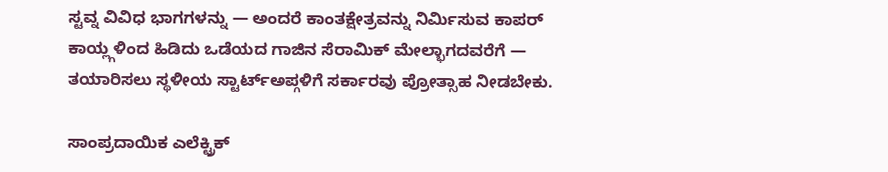ಸ್ಟವ್ನ ವಿವಿಧ ಭಾಗಗಳನ್ನು — ಅಂದರೆ ಕಾಂತಕ್ಷೇತ್ರವನ್ನು ನಿರ್ಮಿಸುವ ಕಾಪರ್ ಕಾಯ್ಲ್ಗಳಿಂದ ಹಿಡಿದು ಒಡೆಯದ ಗಾಜಿನ ಸೆರಾಮಿಕ್ ಮೇಲ್ಭಾಗದವರೆಗೆ — ತಯಾರಿಸಲು ಸ್ಥಳೀಯ ಸ್ಟಾರ್ಟ್ಅಪ್ಗಳಿಗೆ ಸರ್ಕಾರವು ಪ್ರೋತ್ಸಾಹ ನೀಡಬೇಕು.

ಸಾಂಪ್ರದಾಯಿಕ ಎಲೆಕ್ಟ್ರಿಕ್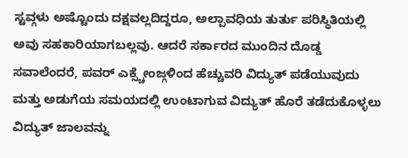ಸ್ಟವ್ಗಳು ಅಷ್ಟೊಂದು ದಕ್ಷವಲ್ಲದಿದ್ದರೂ, ಅಲ್ಪಾವಧಿಯ ತುರ್ತು ಪರಿಸ್ಥಿತಿಯಲ್ಲಿ ಅವು ಸಹಕಾರಿಯಾಗಬಲ್ಲವು. ಆದರೆ ಸರ್ಕಾರದ ಮುಂದಿನ ದೊಡ್ಡ ಸವಾಲೆಂದರೆ, ಪವರ್ ಎಕ್ಸ್ಚೇಂಜ್ಗಳಿಂದ ಹೆಚ್ಚುವರಿ ವಿದ್ಯುತ್ ಪಡೆಯುವುದು ಮತ್ತು ಅಡುಗೆಯ ಸಮಯದಲ್ಲಿ ಉಂಟಾಗುವ ವಿದ್ಯುತ್ ಹೊರೆ ತಡೆದುಕೊಳ್ಳಲು ವಿದ್ಯುತ್ ಜಾಲವನ್ನು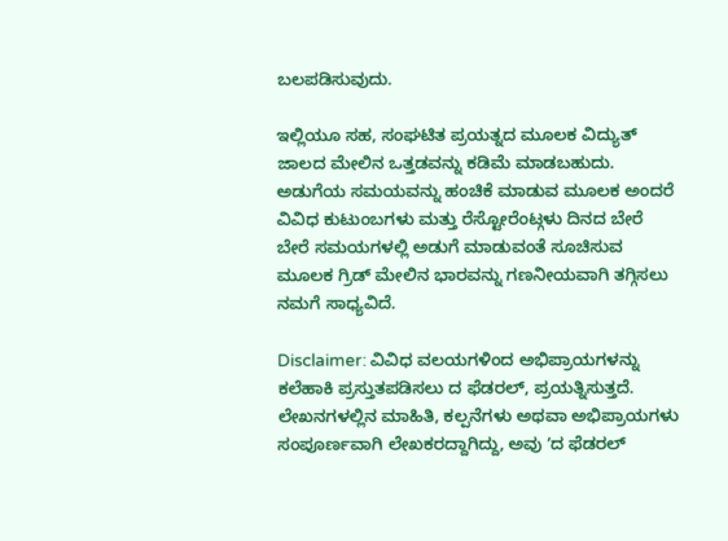ಬಲಪಡಿಸುವುದು.

ಇಲ್ಲಿಯೂ ಸಹ, ಸಂಘಟಿತ ಪ್ರಯತ್ನದ ಮೂಲಕ ವಿದ್ಯುತ್ ಜಾಲದ ಮೇಲಿನ ಒತ್ತಡವನ್ನು ಕಡಿಮೆ ಮಾಡಬಹುದು. ಅಡುಗೆಯ ಸಮಯವನ್ನು ಹಂಚಿಕೆ ಮಾಡುವ ಮೂಲಕ ಅಂದರೆ ವಿವಿಧ ಕುಟುಂಬಗಳು ಮತ್ತು ರೆಸ್ಟೋರೆಂಟ್ಗಳು ದಿನದ ಬೇರೆ ಬೇರೆ ಸಮಯಗಳಲ್ಲಿ ಅಡುಗೆ ಮಾಡುವಂತೆ ಸೂಚಿಸುವ ಮೂಲಕ ಗ್ರಿಡ್ ಮೇಲಿನ ಭಾರವನ್ನು ಗಣನೀಯವಾಗಿ ತಗ್ಗಿಸಲು ನಮಗೆ ಸಾಧ್ಯವಿದೆ.

Disclaimer: ವಿವಿಧ ವಲಯಗಳಿಂದ ಅಭಿಪ್ರಾಯಗಳನ್ನು ಕಲೆಹಾಕಿ ಪ್ರಸ್ತುತಪಡಿಸಲು ದ ಫೆಡರಲ್, ಪ್ರಯತ್ನಿಸುತ್ತದೆ. ಲೇಖನಗಳಲ್ಲಿನ ಮಾಹಿತಿ, ಕಲ್ಪನೆಗಳು ಅಥವಾ ಅಭಿಪ್ರಾಯಗಳು ಸಂಪೂರ್ಣವಾಗಿ ಲೇಖಕರದ್ದಾಗಿದ್ದು, ಅವು ʼದ ಫೆಡರಲ್‌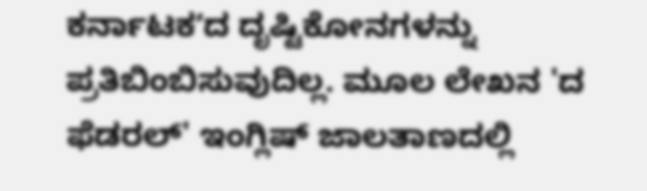ಕರ್ನಾಟಕʼದ ದೃಷ್ಟಿಕೋನಗಳನ್ನು ಪ್ರತಿಬಿಂಬಿಸುವುದಿಲ್ಲ. ಮೂಲ ಲೇಖನ 'ದ ಫೆಡರಲ್‌' ಇಂಗ್ಲಿಷ್‌ ಜಾಲತಾಣದಲ್ಲಿ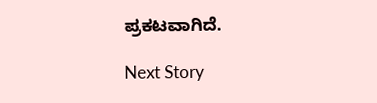ಪ್ರಕಟವಾಗಿದೆ.

Next Story